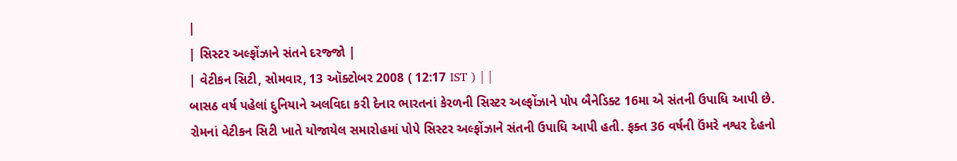|
| સિસ્ટર અલ્ફોંઝાને સંતને દરજ્જો |
| વેટીકન સિટી, સોમવાર, 13 ઑક્ટોબર 2008 ( 12:17 IST ) | |
બાસઠ વર્ષ પહેલાં દુનિયાને અલવિદા કરી દેનાર ભારતનાં કેરળની સિસ્ટર અલ્ફોંઝાને પોપ બૈનેડિક્ટ 16મા એ સંતની ઉપાધિ આપી છે.
રોમનાં વેટીકન સિટી ખાતે યોજાયેલ સમારોહમાં પોપે સિસ્ટર અલ્ફોંઝાને સંતની ઉપાધિ આપી હતી. ફક્ત 36 વર્ષની ઉંમરે નશ્વર દેહનો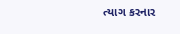ત્યાગ કરનાર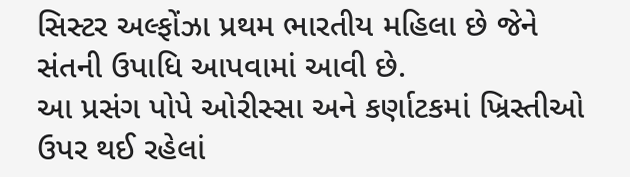સિસ્ટર અલ્ફોંઝા પ્રથમ ભારતીય મહિલા છે જેને સંતની ઉપાધિ આપવામાં આવી છે.
આ પ્રસંગ પોપે ઓરીસ્સા અને કર્ણાટકમાં ખ્રિસ્તીઓ ઉપર થઈ રહેલાં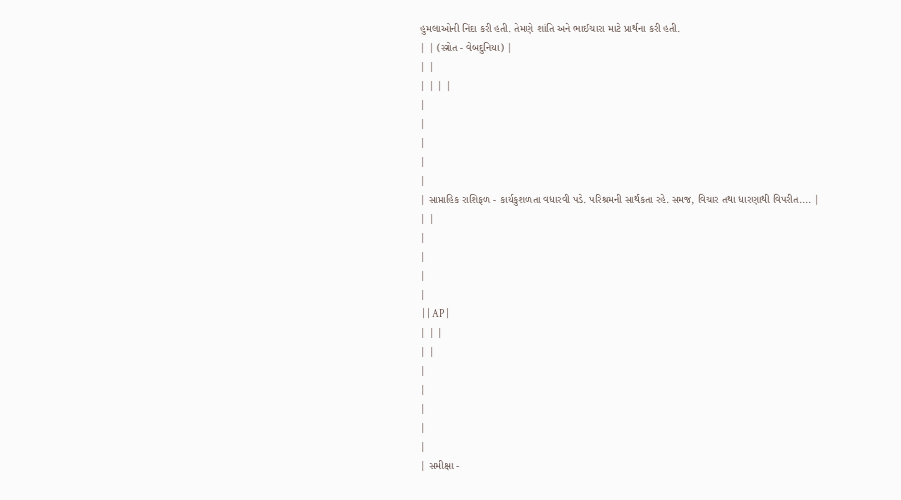હુમલાઓની નિંદા કરી હતી. તેમણે શાંતિ અને ભાઈચારા માટે પ્રાર્થના કરી હતી.
| | (સ્ત્રોત - વેબદુનિયા) |
| |
| | | |
|
|
|
|
|
| સાપ્તાહિક રાશિફળ - કાર્યકુશળતા વધારવી પડે. પરિશ્રમની સાર્થકતા રહે. સમજ, વિચાર તથા ધારણાથી વિપરીત.... |
| |
|
|
|
|
 | | AP |
| | |
| |
|
|
|
|
|
| સમીક્ષા -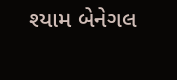શ્યામ બેનેગલ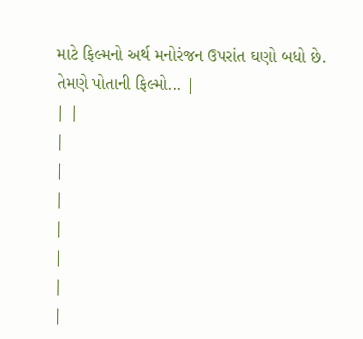માટે ફિલ્મનો અર્થ મનોરંજન ઉપરાંત ઘણો બધો છે. તેમણે પોતાની ફિલ્મો... |
| |
|
|
|
|
|
|
|